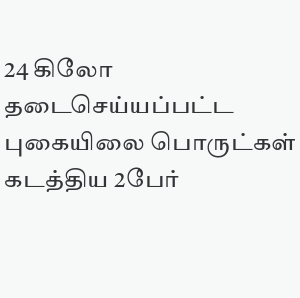24 கிலோ தடைசெய்யப்பட்ட புகையிலை பொருட்கள் கடத்திய 2பேர்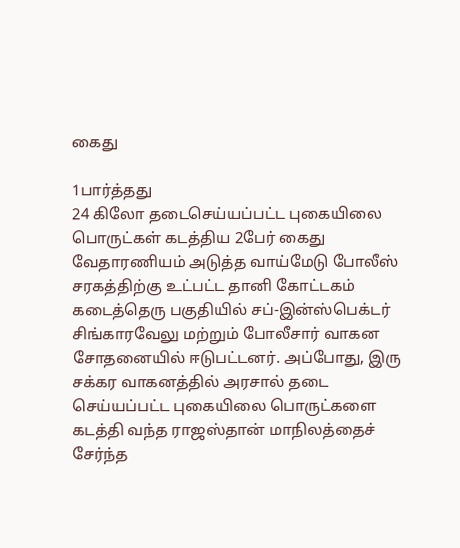கைது

1பார்த்தது
24 கிலோ தடைசெய்யப்பட்ட புகையிலை பொருட்கள் கடத்திய 2பேர் கைது
வேதாரணியம் அடுத்த வாய்மேடு போலீஸ் சரகத்திற்கு உட்பட்ட தானி கோட்டகம் கடைத்தெரு பகுதியில் சப்-இன்ஸ்பெக்டர் சிங்காரவேலு மற்றும் போலீசார் வாகன சோதனையில் ஈடுபட்டனர். அப்போது, இரு சக்கர வாகனத்தில் அரசால் தடை செய்யப்பட்ட புகையிலை பொருட்களை கடத்தி வந்த ராஜஸ்தான் மாநிலத்தைச் சேர்ந்த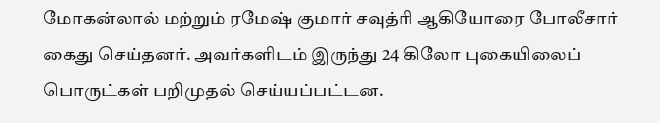மோகன்லால் மற்றும் ரமேஷ் குமார் சவுத்ரி ஆகியோரை போலீசார் கைது செய்தனர். அவர்களிடம் இருந்து 24 கிலோ புகையிலைப் பொருட்கள் பறிமுதல் செய்யப்பட்டன.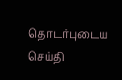தொடர்புடைய செய்தி